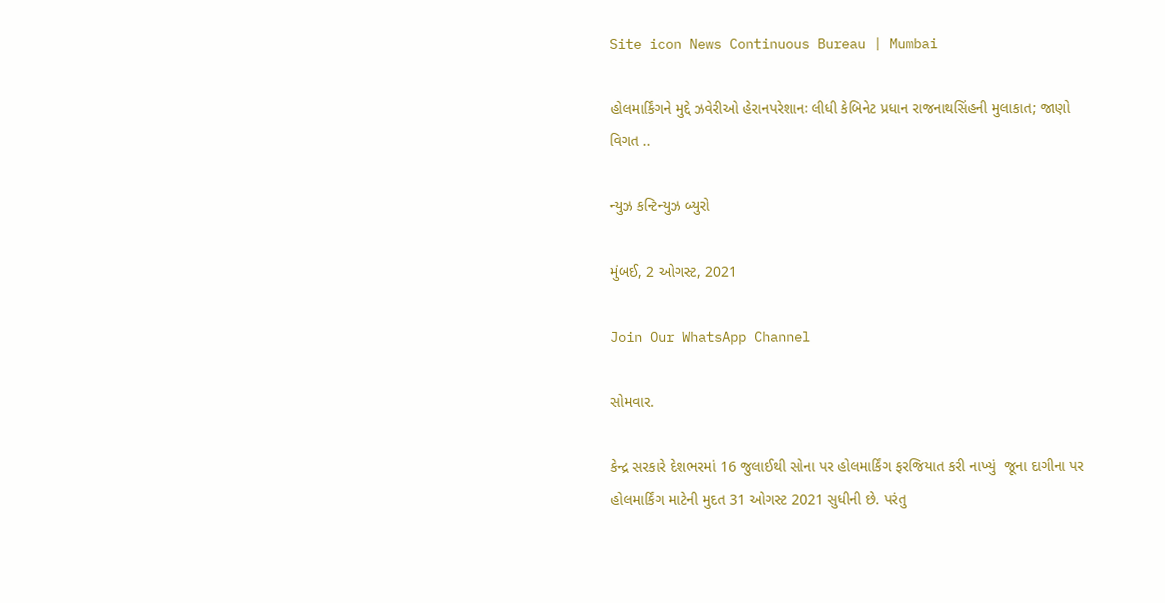Site icon News Continuous Bureau | Mumbai

હોલમાર્કિંગને મુદ્દે ઝવેરીઓ હેરાનપરેશાનઃ લીધી કેબિનેટ પ્રધાન રાજનાથસિંહની મુલાકાત; જાણો વિગત ..

ન્યુઝ કન્ટિન્યુઝ બ્યુરો

મુંબઈ, 2 ઓગસ્ટ, 2021

Join Our WhatsApp Channel

સોમવાર.

કેન્દ્ર સરકારે દેશભરમાં 16 જુલાઈથી સોના પર હોલમાર્કિંગ ફરજિયાત કરી નાખ્યું  જૂના દાગીના પર હોલમાર્કિંગ માટેની મુદત 31 ઓગસ્ટ 2021 સુધીની છે. પરંતુ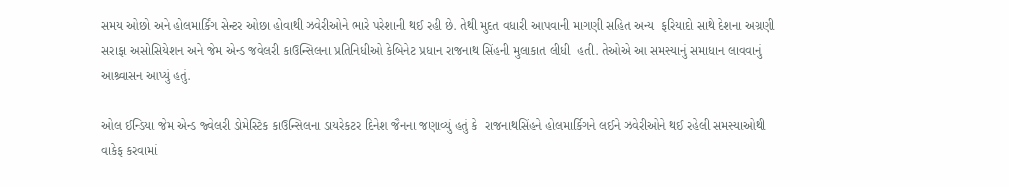સમય ઓછો અને હોલમાર્કિંગ સેન્ટર ઓછા હોવાથી ઝવેરીઓને ભારે પરેશાની થઈ રહી છે. તેથી મુદત વધારી આપવાની માગણી સહિત અન્ય  ફરિયાદો સાથે દેશના અગ્રણી  સરાફા અસોસિયેશન અને જેમ એન્ડ જવેલરી કાઉન્સિલના પ્રતિનિધીઓ કેબિનેટ પ્રધાન રાજનાથ સિંહની મુલાકાત લીધી  હતી. તેઓએ આ સમસ્યાનું સમાધાન લાવવાનું આશ્ર્વાસન આપ્યું હતું.

ઓલ ઈન્ડિયા જેમ એન્ડ જ્વેલરી ડોમેસ્ટિક કાઉન્સિલના ડાયરેકટર દિનેશ જૈનના જણાવ્યું હતું કે  રાજનાથસિંહને હોલમાર્કિગને લઈને ઝવેરીઓને થઈ રહેલી સમસ્યાઓથી વાકેફ કરવામાં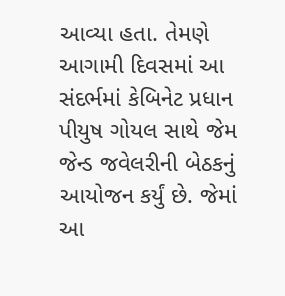આવ્યા હતા. તેમણે  આગામી દિવસમાં આ સંદર્ભમાં કેબિનેટ પ્રધાન પીયુષ ગોયલ સાથે જેમ જેન્ડ જવેલરીની બેઠકનું આયોજન કર્યું છે. જેમાં આ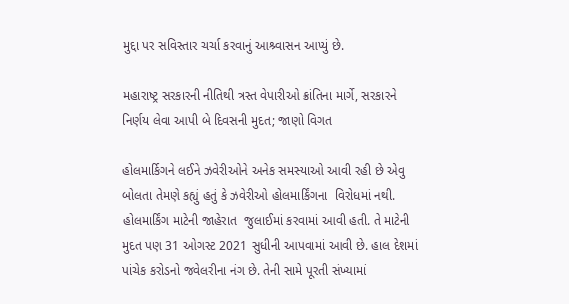મુદ્દા પર સવિસ્તાર ચર્ચા કરવાનું આશ્ર્વાસન આપ્યું છે.

મહારાષ્ટ્ર સરકારની નીતિથી ત્રસ્ત વેપારીઓ ક્રાંતિના માર્ગે, સરકારને નિર્ણય લેવા આપી બે દિવસની મુદત; જાણો વિગત

હોલમાર્કિગને લઈને ઝવેરીઓને અનેક સમસ્યાઓ આવી રહી છે એવુ બોલતા તેમણે કહ્યું હતું કે ઝવેરીઓ હોલમાર્કિંગના  વિરોધમાં નથી. હોલમાર્કિંગ માટેની જાહેરાત  જુલાઈમાં કરવામાં આવી હતી. તે માટેની મુદત પણ 31 ઓગસ્ટ 2021 સુધીની આપવામાં આવી છે. હાલ દેશમાં પાંચેક કરોડનો જવેલરીના નંગ છે. તેની સામે પૂરતી સંખ્યામાં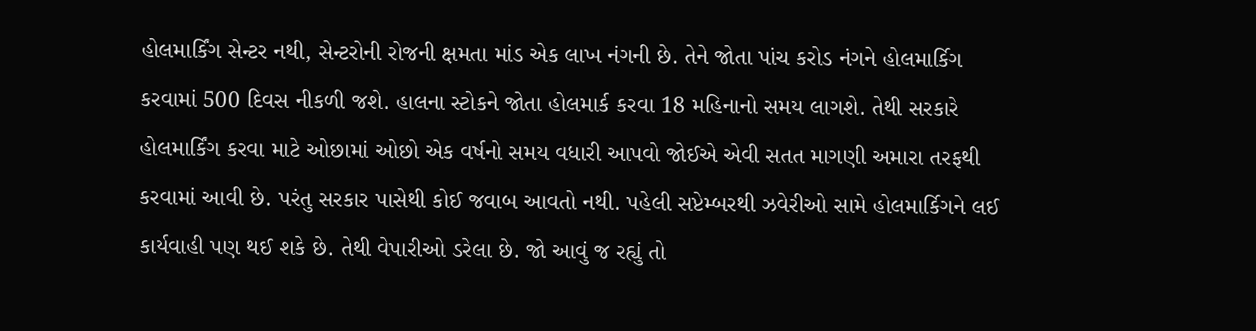હોલમાર્કિંગ સેન્ટર નથી, સેન્ટરોની રોજની ક્ષમતા માંડ એક લાખ નંગની છે. તેને જોતા પાંચ કરોડ નંગને હોલમાર્કિગ કરવામાં 500 દિવસ નીકળી જશે. હાલના સ્ટોકને જોતા હોલમાર્ક કરવા 18 મહિનાનો સમય લાગશે. તેથી સરકારે હોલમાર્કિંગ કરવા માટે ઓછામાં ઓછો એક વર્ષનો સમય વધારી આપવો જોઈએ એવી સતત માગણી અમારા તરફથી કરવામાં આવી છે. પરંતુ સરકાર પાસેથી કોઈ જવાબ આવતો નથી. પહેલી સપ્ટેમ્બરથી ઝવેરીઓ સામે હોલમાર્કિગને લઈ કાર્યવાહી પણ થઈ શકે છે. તેથી વેપારીઓ ડરેલા છે. જો આવું જ રહ્યું તો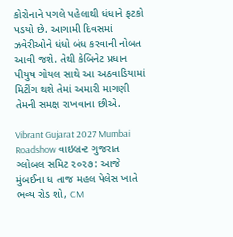કોરોનાને પગલે પહેલાથી ધંધાને ફટકો પડયો છે. આગામી દિવસમાં ઝવેરીઓને ધંધો બંધ કરવાની નોબત આવી જશે. તેથી કેબિનેટ પ્રધાન પીયુષ ગોયલ સાથે આ અઠવાડિયામાં મિટીંગ થશે તેમાં અમારી માગણી તેમની સમક્ષ રાખવાના છીએ.

Vibrant Gujarat 2027 Mumbai Roadshow વાઇબ્રન્ટ ગુજરાત ગ્લોબલ સમિટ ૨૦૨૭: આજે મુંબઈના ધ તાજ મહલ પેલેસ ખાતે ભવ્ય રોડ શો, CM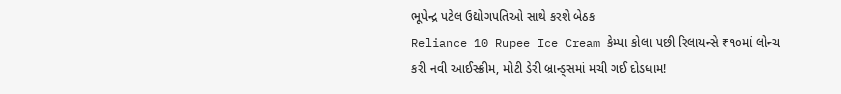ભૂપેન્દ્ર પટેલ ઉદ્યોગપતિઓ સાથે કરશે બેઠક
Reliance 10 Rupee Ice Cream કેમ્પા કોલા પછી રિલાયન્સે ₹૧૦માં લોન્ચ કરી નવી આઈસ્ક્રીમ, મોટી ડેરી બ્રાન્ડ્સમાં મચી ગઈ દોડધામ!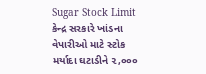Sugar Stock Limit કેન્દ્ર સરકારે ખાંડના વેપારીઓ માટે સ્ટોક મર્યાદા ઘટાડીને ૨,૦૦૦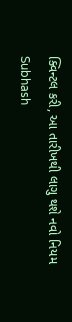ક્વિન્ટલ કરી, આ તારીખથી લાગુ થશે નવો નિયમ
Subhash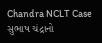Chandra NCLT Case સુભાષ ચંદ્રાનો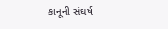કાનૂની સંઘર્ષ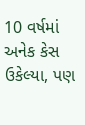10 વર્ષમાં અનેક કેસ ઉકેલ્યા, પણ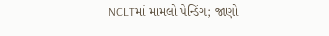NCLTમાં મામલો પેન્ડિંગ; જાણો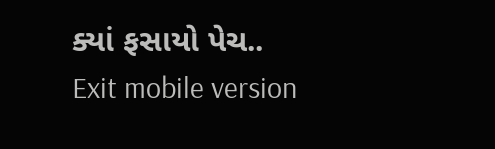ક્યાં ફસાયો પેચ..
Exit mobile version